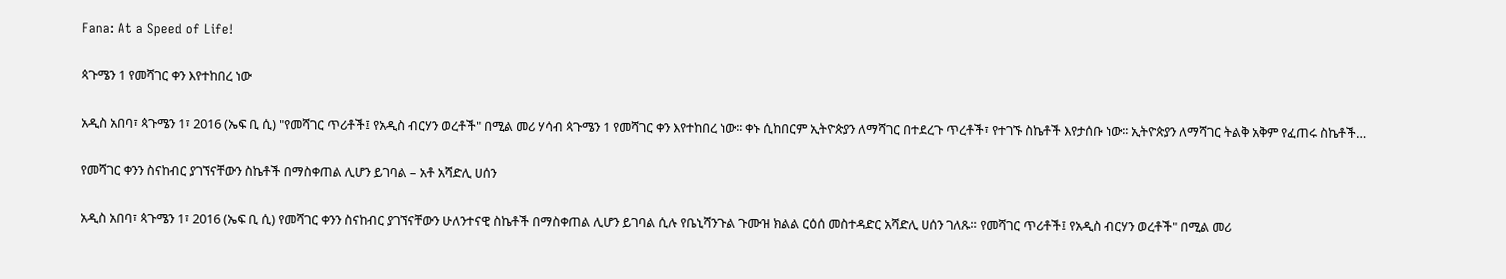Fana: At a Speed of Life!

ጳጉሜን 1 የመሻገር ቀን እየተከበረ ነው

አዲስ አበባ፣ ጳጉሜን 1፣ 2016 (ኤፍ ቢ ሲ) "የመሻገር ጥሪቶች፤ የአዲስ ብርሃን ወረቶች" በሚል መሪ ሃሳብ ጳጉሜን 1 የመሻገር ቀን እየተከበረ ነው፡፡ ቀኑ ሲከበርም ኢትዮጵያን ለማሻገር በተደረጉ ጥረቶች፣ የተገኙ ስኬቶች እየታሰቡ ነው፡፡ ኢትዮጵያን ለማሻገር ትልቅ አቅም የፈጠሩ ስኬቶች…

የመሻገር ቀንን ስናከብር ያገኘናቸውን ስኬቶች በማስቀጠል ሊሆን ይገባል – አቶ አሻድሊ ሀሰን

አዲስ አበባ፣ ጳጉሜን 1፣ 2016 (ኤፍ ቢ ሲ) የመሻገር ቀንን ስናከብር ያገኘናቸውን ሁለንተናዊ ስኬቶች በማስቀጠል ሊሆን ይገባል ሲሉ የቤኒሻንጉል ጉሙዝ ክልል ርዕሰ መስተዳድር አሻድሊ ሀሰን ገለጹ። የመሻገር ጥሪቶች፤ የአዲስ ብርሃን ወረቶች" በሚል መሪ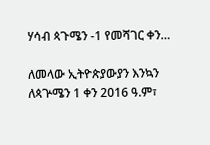ሃሳብ ጳጉሜን -1 የመሻገር ቀን…

ለመላው ኢትዮጵያውያን እንኳን ለጳጕሜን 1 ቀን 2016 ዓ.ም፣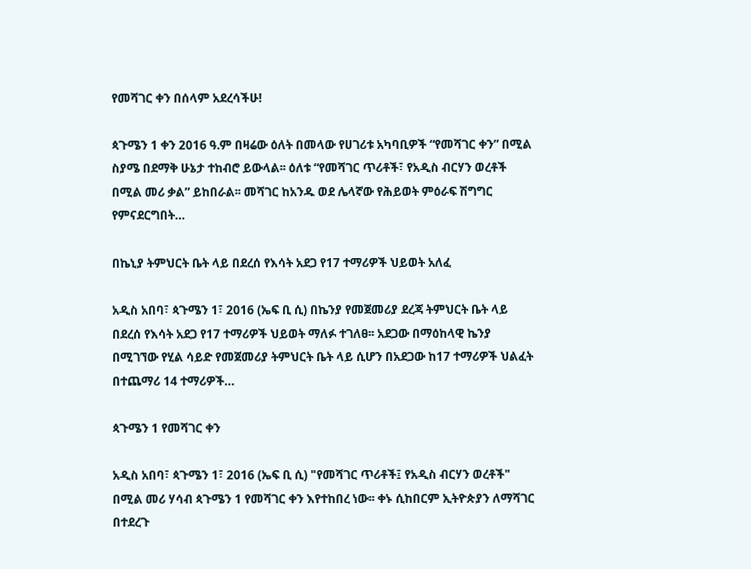የመሻገር ቀን በሰላም አደረሳችሁ!

ጳጉሜን 1 ቀን 2016 ዓ.ም በዛሬው ዕለት በመላው የሀገሪቱ አካባቢዎች “የመሻገር ቀን” በሚል ስያሜ በደማቅ ሁኔታ ተከብሮ ይውላል፡፡ ዕለቱ “የመሻገር ጥሪቶች፣ የአዲስ ብርሃን ወረቶች በሚል መሪ ቃል” ይከበራል፡፡ መሻገር ከአንዱ ወደ ሌላኛው የሕይወት ምዕራፍ ሽግግር የምናደርግበት…

በኬኒያ ትምህርት ቤት ላይ በደረሰ የእሳት አደጋ የ17 ተማሪዎች ህይወት አለፈ

አዲስ አበባ፣ ጳጉሜን 1፣ 2016 (ኤፍ ቢ ሲ) በኬንያ የመጀመሪያ ደረጃ ትምህርት ቤት ላይ በደረሰ የእሳት አደጋ የ17 ተማሪዎች ህይወት ማለፉ ተገለፀ፡፡ አደጋው በማዕከላዊ ኬንያ በሚገኘው የሂል ሳይድ የመጀመሪያ ትምህርት ቤት ላይ ሲሆን በአደጋው ከ17 ተማሪዎች ህልፈት በተጨማሪ 14 ተማሪዎች…

ጳጉሜን 1 የመሻገር ቀን

አዲስ አበባ፣ ጳጉሜን 1፣ 2016 (ኤፍ ቢ ሲ) "የመሻገር ጥሪቶች፤ የአዲስ ብርሃን ወረቶች" በሚል መሪ ሃሳብ ጳጉሜን 1 የመሻገር ቀን እየተከበረ ነው፡፡ ቀኑ ሲከበርም ኢትዮጵያን ለማሻገር በተደረጉ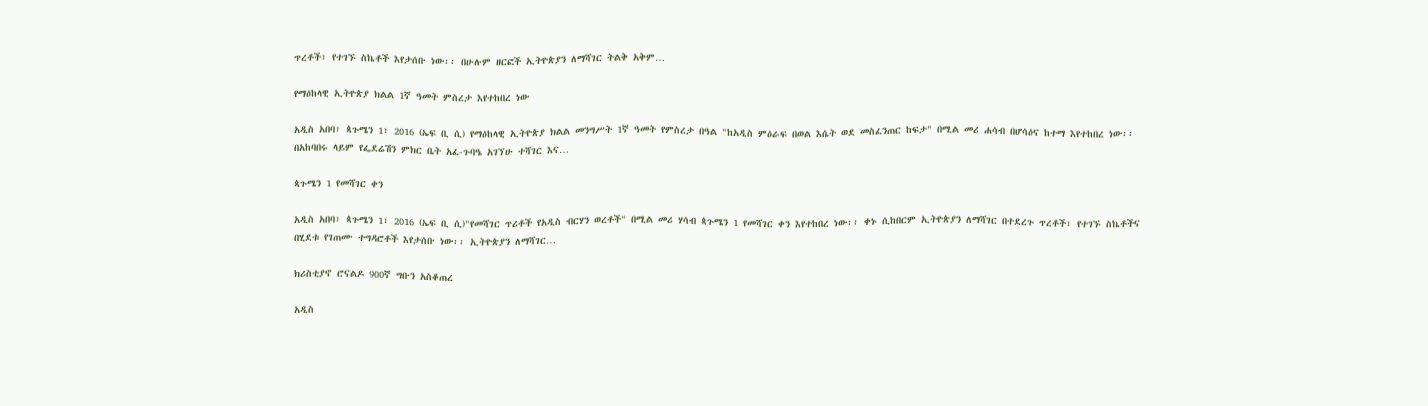ጥረቶች፣ የተገኙ ስኬቶች እየታሰቡ ነው፡፡ በሁሉም ዘርፎች ኢትዮጵያን ለማሻገር ትልቅ አቅም…

የማዕከላዊ ኢትዮጵያ ክልል 1ኛ ዓመት ምስረታ እየተከበረ ነው

አዲስ አበባ፣ ጳጉሜን 1፣ 2016 (ኤፍ ቢ ሲ) የማዕከላዊ ኢትዮጵያ ክልል መንግሥት 1ኛ ዓመት የምስረታ በዓል "ከአዲስ ምዕራፍ በወል እሴት ወደ መስፈንጠር ከፍታ" በሚል መሪ ሐሳብ በሆሳዕና ከተማ እየተከበረ ነው፡፡  በአከባበሩ ላይም የፌደሬሽን ምክር ቤት አፈ-ጉባዔ አገኘሁ ተሻገር እና…

ጳጉሜን 1 የመሻገር ቀን

አዲስ አበባ፣ ጳጉሜን 1፣ 2016 (ኤፍ ቢ ሲ)"የመሻገር ጥሪቶች የአዲስ ብርሃን ወረቶች" በሚል መሪ ሃሳብ ጳጉሜን 1 የመሻገር ቀን እየተከበረ ነው፡፡ ቀኑ ሲከበርም ኢትዮጵያን ለማሻገር በተደረጉ ጥረቶች፣ የተገኙ ስኬቶችና በሂደቱ የገጠሙ ተግዳሮቶች እየታሰቡ ነው፡፡ ኢትዮጵያን ለማሻገር…

ክሪስቲያኖ ሮናልዶ 900ኛ ግቡን አስቆጠረ

አዲስ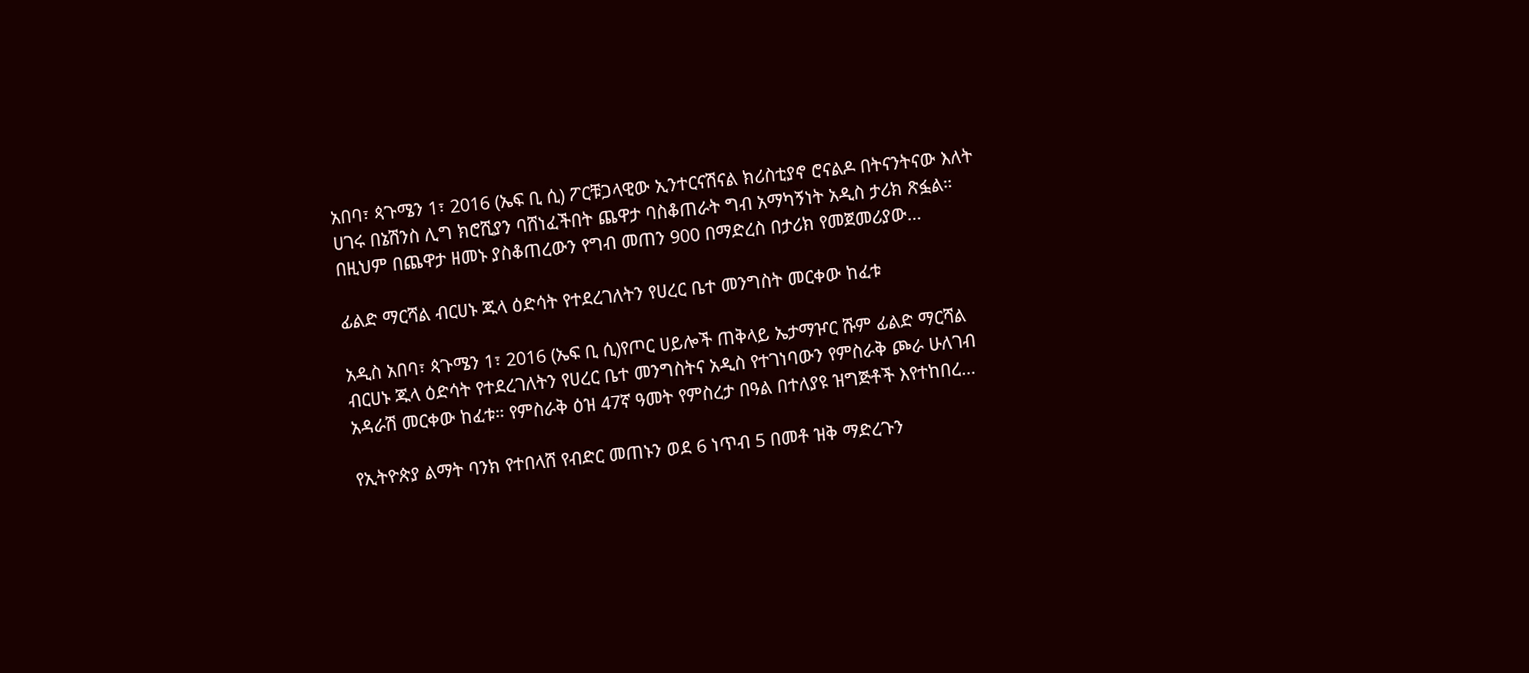አበባ፣ ጳጉሜን 1፣ 2016 (ኤፍ ቢ ሲ) ፖርቹጋላዊው ኢንተርናሽናል ክሪስቲያኖ ሮናልዶ በትናንትናው እለት ሀገሩ በኔሽንስ ሊግ ክሮሺያን ባሸነፈችበት ጨዋታ ባስቆጠራት ግብ አማካኝነት አዲስ ታሪክ ጽፏል። በዚህም በጨዋታ ዘመኑ ያስቆጠረውን የግብ መጠን 900 በማድረስ በታሪክ የመጀመሪያው…

ፊልድ ማርሻል ብርሀኑ ጁላ ዕድሳት የተደረገለትን የሀረር ቤተ መንግስት መርቀው ከፈቱ

አዲስ አበባ፣ ጳጉሜን 1፣ 2016 (ኤፍ ቢ ሲ)የጦር ሀይሎች ጠቅላይ ኤታማዦር ሹም ፊልድ ማርሻል ብርሀኑ ጁላ ዕድሳት የተደረገለትን የሀረር ቤተ መንግስትና አዲስ የተገነባውን የምስራቅ ጮራ ሁለገብ አዳራሽ መርቀው ከፈቱ። የምስራቅ ዕዝ 47ኛ ዓመት የምስረታ በዓል በተለያዩ ዝግጅቶች እየተከበረ…

የኢትዮጵያ ልማት ባንክ የተበላሸ የብድር መጠኑን ወደ 6 ነጥብ 5 በመቶ ዝቅ ማድረጉን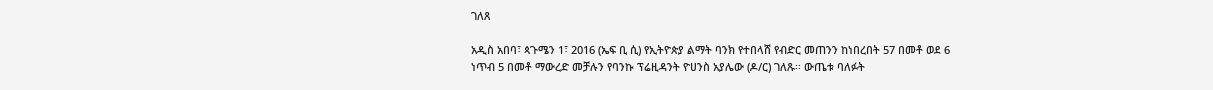ገለጸ

አዲስ አበባ፣ ጳጉሜን 1፣ 2016 (ኤፍ ቢ ሲ) የኢትዮጵያ ልማት ባንክ የተበላሸ የብድር መጠንን ከነበረበት 57 በመቶ ወደ 6 ነጥብ 5 በመቶ ማውረድ መቻሉን የባንኩ ፕሬዚዳንት ዮሀንስ አያሌው (ዶ/ር) ገለጹ፡፡ ውጤቱ ባለፉት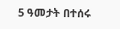5 ዓመታት በተሰሩ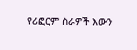የሪፎርም ስራዎች እውን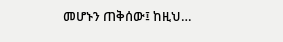መሆኑን ጠቅሰው፤ ከዚህ…